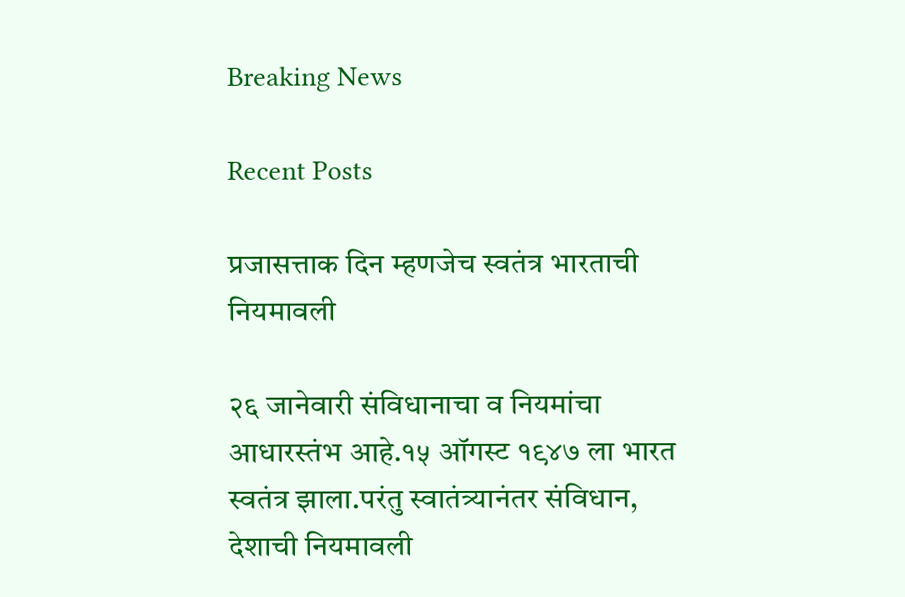Breaking News

Recent Posts

प्रजासत्ताक दिन म्हणजेच स्वतंत्र भारताची नियमावली

२६ जानेवारी संविधानाचा व नियमांचा आधारस्तंभ आहे.१५ ऑगस्ट १९४७ ला भारत स्वतंत्र झाला.परंतु स्वातंत्र्यानंतर संविधान, देशाची नियमावली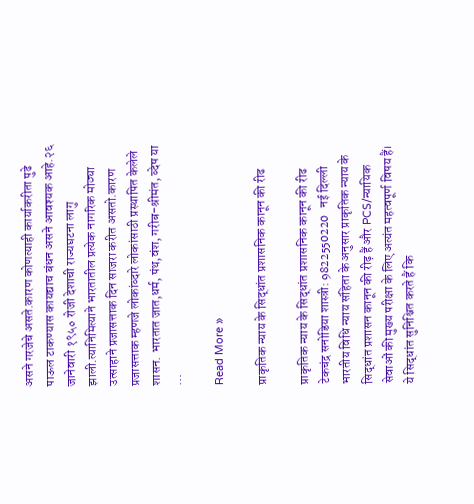असने गरजेचे असते.कारण कोणत्याही कार्याकरीता पुढे पाऊल टाकण्यास कायद्याच बंधन असने आवश्यक आहे.२६ जानेवारी १९५० रोजी देशाची राज्यघटना लागु झाली.त्यानिमित्याने भारतातील प्रत्येक नागरिक मोठ्या उत्साहाने प्रजासत्ताक दिन साजरा करीत असतो.कारण प्रजासत्ताक म्हणजे लोकांव्दारे लोकांसाठी प्रस्थापित केलेले शासन. भारतात जात,धर्म, पंथ,वंश, गरीब-श्रीमंत, व्देष या …

Read More »

प्राकृतिक न्याय के सिद्धांत प्रशासनिक कानून की रीढ

प्राकृतिक न्याय के सिद्धांत प्रशासनिक कानून की रीढ टेकचंद्र सनोडिया शास्त्री: 9822550220   नई दिल्ली भारतीय विधि न्याय संहिता के अनुसार प्राकृतिक न्याय के सिद्धांत प्रशासन कानून की रीढ़ हैं और PCS/न्यायिक सेवाओं की मुख्य परीक्षा के लिए अत्यंत महत्वपूर्ण विषय हैं। ये सिद्धांत सुनिश्चित करते हैं कि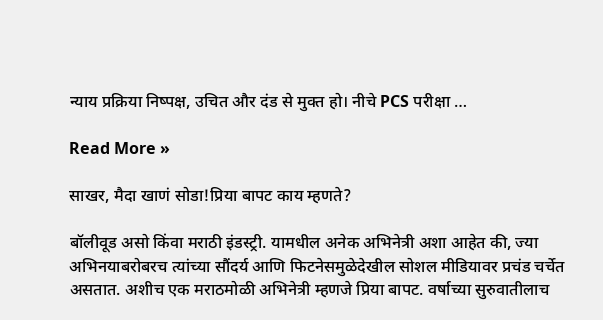न्याय प्रक्रिया निष्पक्ष, उचित और दंड से मुक्त हो। नीचे PCS परीक्षा …

Read More »

साखर, मैदा खाणं सोडा!प्रिया बापट काय म्हणते?

बॉलीवूड असो किंवा मराठी इंडस्ट्री. यामधील अनेक अभिनेत्री अशा आहेत की, ज्या अभिनयाबरोबरच त्यांच्या सौंदर्य आणि फिटनेसमुळेदेखील सोशल मीडियावर प्रचंड चर्चेत असतात. अशीच एक मराठमोळी अभिनेत्री म्हणजे प्रिया बापट. वर्षाच्या सुरुवातीलाच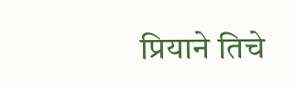प्रियाने तिचे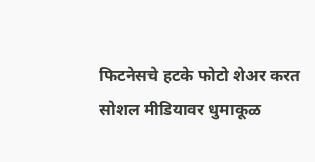फिटनेसचे हटके फोटो शेअर करत सोशल मीडियावर धुमाकूळ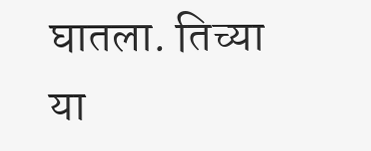घातला. तिच्या या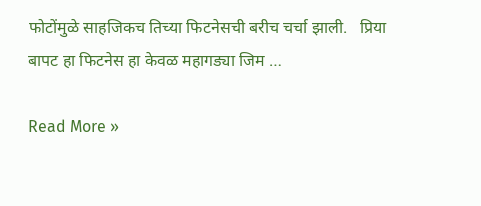फोटोंमुळे साहजिकच तिच्या फिटनेसची बरीच चर्चा झाली.   प्रिया बापट हा फिटनेस हा केवळ महागड्या जिम …

Read More »